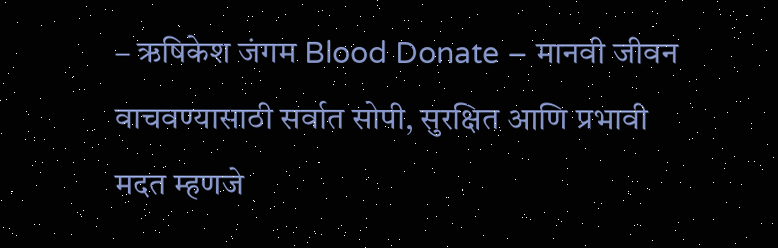– ऋषिकेश जंगम Blood Donate – मानवी जीवन वाचवण्यासाठी सर्वात सोपी, सुरक्षित आणि प्रभावी मदत म्हणजे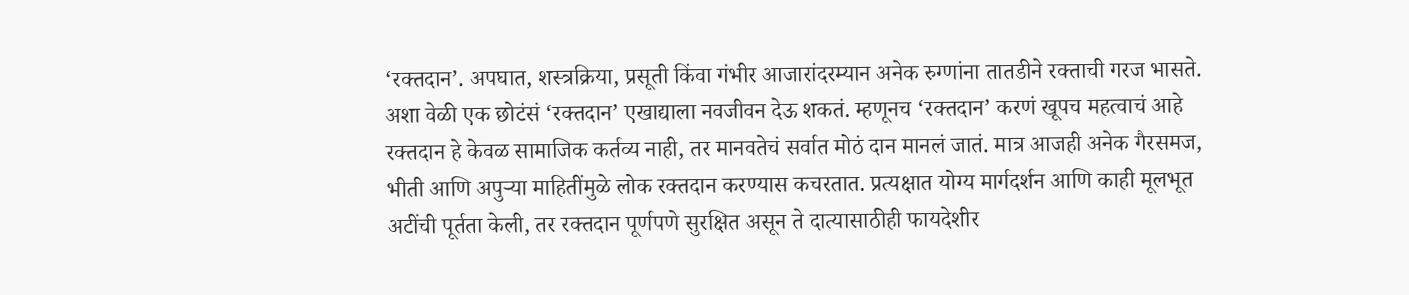‘रक्तदान’. अपघात, शस्त्रक्रिया, प्रसूती किंवा गंभीर आजारांदरम्यान अनेक रुग्णांना तातडीने रक्ताची गरज भासते. अशा वेळी एक छोटंसं ‘रक्तदान’ एखाद्याला नवजीवन देऊ शकतं. म्हणूनच ‘रक्तदान’ करणं खूपच महत्वाचं आहे रक्तदान हे केवळ सामाजिक कर्तव्य नाही, तर मानवतेचं सर्वात मोठं दान मानलं जातं. मात्र आजही अनेक गैरसमज, भीती आणि अपुऱ्या माहितींमुळे लोक रक्तदान करण्यास कचरतात. प्रत्यक्षात योग्य मार्गदर्शन आणि काही मूलभूत अटींची पूर्तता केली, तर रक्तदान पूर्णपणे सुरक्षित असून ते दात्यासाठीही फायदेशीर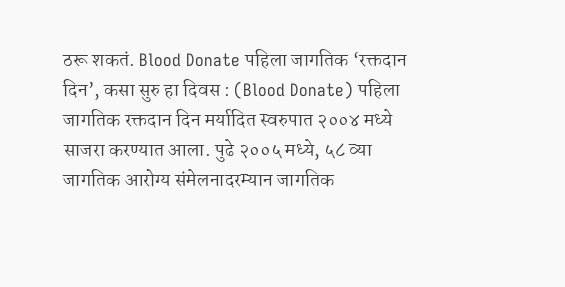ठरू शकतं. Blood Donate पहिला जागतिक ‘रक्तदान दिन’, कसा सुरु हा दिवस : (Blood Donate) पहिला जागतिक रक्तदान दिन मर्यादित स्वरुपात २००४ मध्ये साजरा करण्यात आला. पुढे २००५ मध्ये, ५८ व्या जागतिक आरोग्य संमेलनादरम्यान जागतिक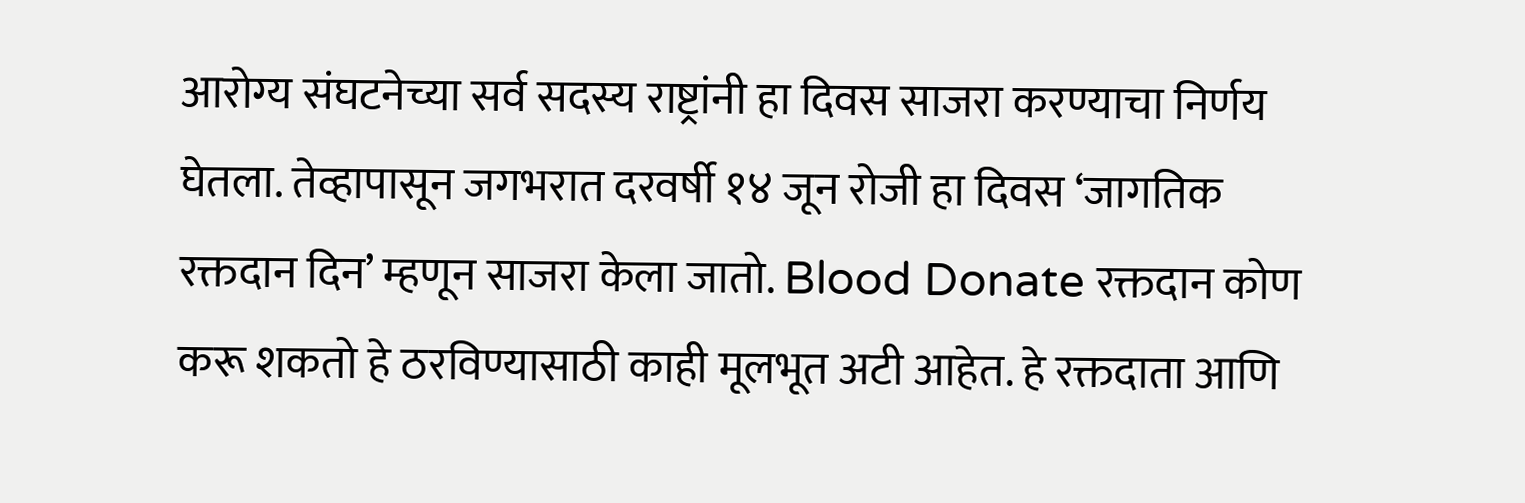आरोग्य संघटनेच्या सर्व सदस्य राष्ट्रांनी हा दिवस साजरा करण्याचा निर्णय घेतला. तेव्हापासून जगभरात दरवर्षी १४ जून रोजी हा दिवस ‘जागतिक रक्तदान दिन’ म्हणून साजरा केला जातो. Blood Donate रक्तदान कोण करू शकतो हे ठरविण्यासाठी काही मूलभूत अटी आहेत. हे रक्तदाता आणि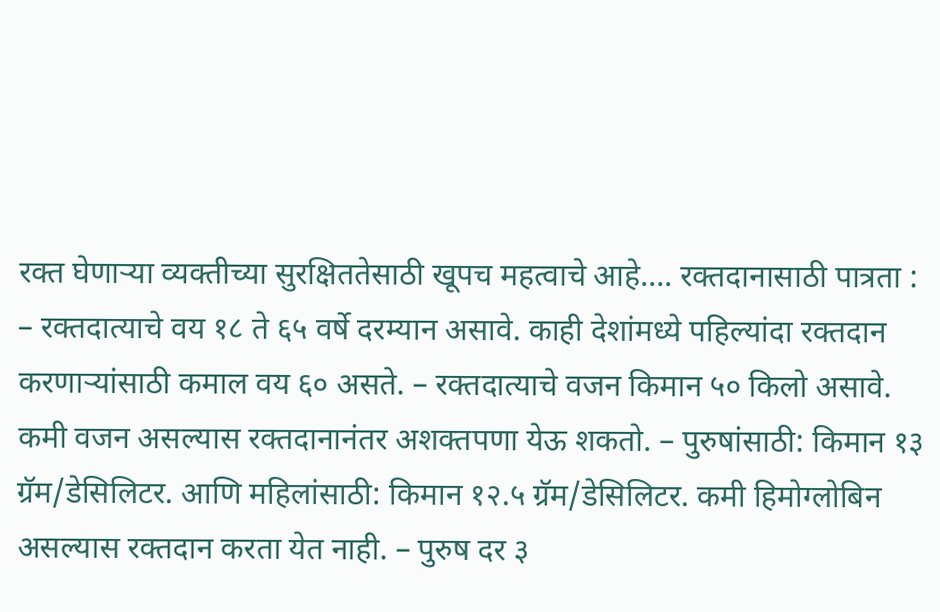रक्त घेणाऱ्या व्यक्तीच्या सुरक्षिततेसाठी खूपच महत्वाचे आहे…. रक्तदानासाठी पात्रता : – रक्तदात्याचे वय १८ ते ६५ वर्षे दरम्यान असावे. काही देशांमध्ये पहिल्यांदा रक्तदान करणाऱ्यांसाठी कमाल वय ६० असते. – रक्तदात्याचे वजन किमान ५० किलो असावे. कमी वजन असल्यास रक्तदानानंतर अशक्तपणा येऊ शकतो. – पुरुषांसाठी: किमान १३ ग्रॅम/डेसिलिटर. आणि महिलांसाठी: किमान १२.५ ग्रॅम/डेसिलिटर. कमी हिमोग्लोबिन असल्यास रक्तदान करता येत नाही. – पुरुष दर ३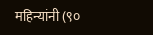महिन्यांनी (९०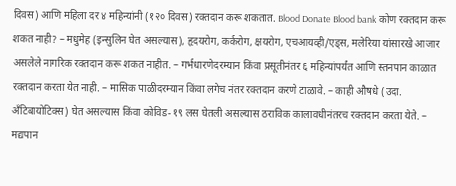दिवस) आणि महिला दर ४ महिन्यांनी (१२० दिवस) रक्तदान करू शकतात. Blood Donate Blood bank कोण रक्तदान करू शकत नाही? – मधुमेह (इन्सुलिन घेत असल्यास), हृदयरोग, कर्करोग, क्षयरोग, एचआयव्ही/एड्स, मलेरिया यांसारखे आजार असलेले नागरिक रक्तदान करू शकत नाहीत. – गर्भधारणेदरम्यान किंवा प्रसूतीनंतर ६ महिन्यांपर्यंत आणि स्तनपान काळात रक्तदान करता येत नाही. – मासिक पाळीदरम्यान किंवा लगेच नंतर रक्तदान करणे टाळावे. – काही औषधे (उदा. अँटिबायोटिक्स) घेत असल्यास किंवा कोविड-१९ लस घेतली असल्यास ठराविक कालावधीनंतरच रक्तदान करता येते. – मद्यपान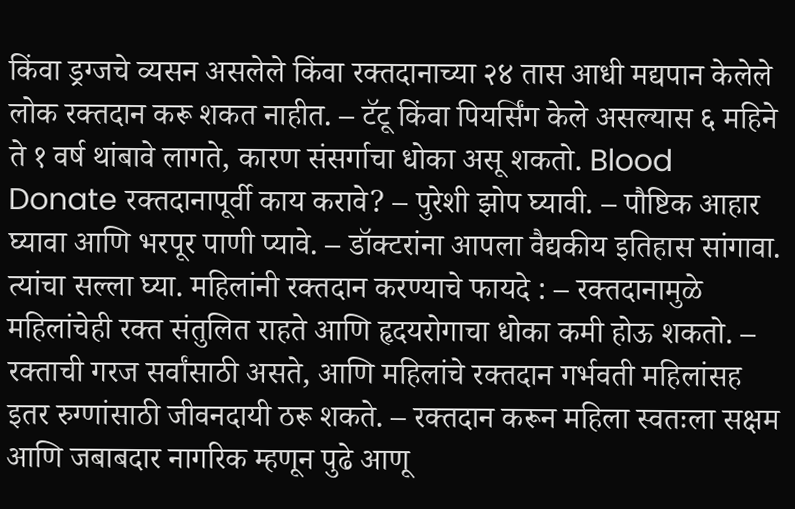किंवा ड्रग्जचे व्यसन असलेले किंवा रक्तदानाच्या २४ तास आधी मद्यपान केलेले लोक रक्तदान करू शकत नाहीत. – टॅटू किंवा पियर्सिंग केले असल्यास ६ महिने ते १ वर्ष थांबावे लागते, कारण संसर्गाचा धोका असू शकतो. Blood Donate रक्तदानापूर्वी काय करावे? – पुरेशी झोप घ्यावी. – पौष्टिक आहार घ्यावा आणि भरपूर पाणी प्यावे. – डॉक्टरांना आपला वैद्यकीय इतिहास सांगावा. त्यांचा सल्ला घ्या. महिलांनी रक्तदान करण्याचे फायदे : – रक्तदानामुळे महिलांचेही रक्त संतुलित राहते आणि हृदयरोगाचा धोका कमी होऊ शकतो. – रक्ताची गरज सर्वांसाठी असते, आणि महिलांचे रक्तदान गर्भवती महिलांसह इतर रुग्णांसाठी जीवनदायी ठरू शकते. – रक्तदान करून महिला स्वतःला सक्षम आणि जबाबदार नागरिक म्हणून पुढे आणू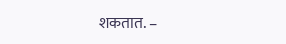शकतात. –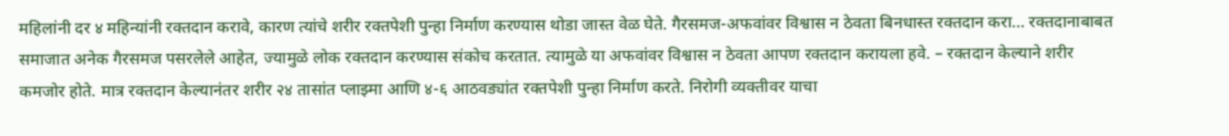महिलांनी दर ४ महिन्यांनी रक्तदान करावे, कारण त्यांचे शरीर रक्तपेशी पुन्हा निर्माण करण्यास थोडा जास्त वेळ घेते. गैरसमज-अफवांवर विश्वास न ठेवता बिनधास्त रक्तदान करा… रक्तदानाबाबत समाजात अनेक गैरसमज पसरलेले आहेत, ज्यामुळे लोक रक्तदान करण्यास संकोच करतात. त्यामुळे या अफवांवर विश्वास न ठेवता आपण रक्तदान करायला हवे. – रक्तदान केल्याने शरीर कमजोर होते. मात्र रक्तदान केल्यानंतर शरीर २४ तासांत प्लाझ्मा आणि ४-६ आठवड्यांत रक्तपेशी पुन्हा निर्माण करते. निरोगी व्यक्तीवर याचा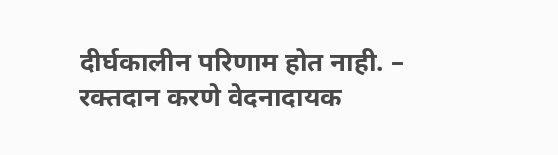दीर्घकालीन परिणाम होत नाही. – रक्तदान करणे वेदनादायक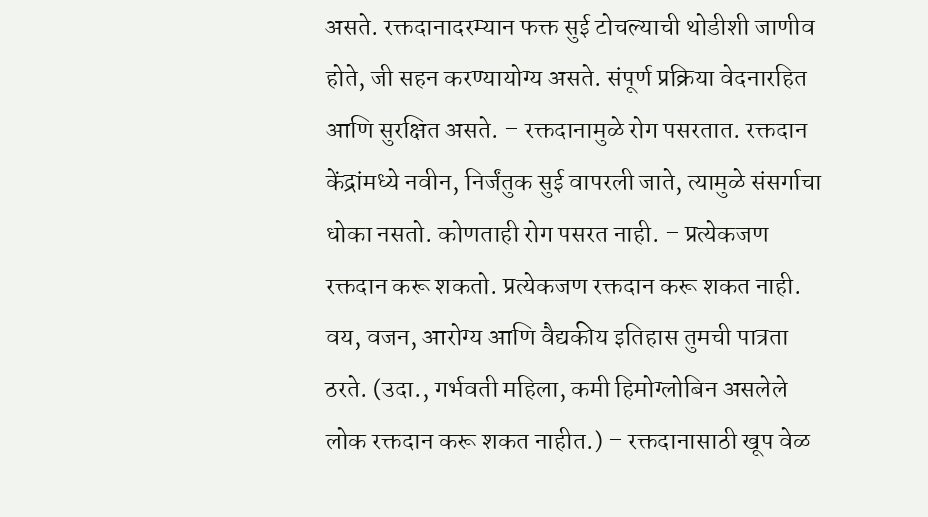असते. रक्तदानादरम्यान फक्त सुई टोचल्याची थोडीशी जाणीव होते, जी सहन करण्यायोग्य असते. संपूर्ण प्रक्रिया वेदनारहित आणि सुरक्षित असते. – रक्तदानामुळे रोग पसरतात. रक्तदान केंद्रांमध्ये नवीन, निर्जंतुक सुई वापरली जाते, त्यामुळे संसर्गाचा धोका नसतो. कोणताही रोग पसरत नाही. – प्रत्येकजण रक्तदान करू शकतो. प्रत्येकजण रक्तदान करू शकत नाही. वय, वजन, आरोग्य आणि वैद्यकीय इतिहास तुमची पात्रता ठरते. (उदा., गर्भवती महिला, कमी हिमोग्लोबिन असलेले लोक रक्तदान करू शकत नाहीत.) – रक्तदानासाठी खूप वेळ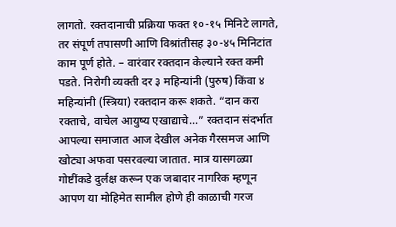लागतो. रक्तदानाची प्रक्रिया फक्त १०-१५ मिनिटे लागते, तर संपूर्ण तपासणी आणि विश्रांतीसह ३०-४५ मिनिटांत काम पूर्ण होते. – वारंवार रक्तदान केल्याने रक्त कमी पडते. निरोगी व्यक्ती दर ३ महिन्यांनी (पुरुष) किंवा ४ महिन्यांनी (स्त्रिया) रक्तदान करू शकते. “दान करा रक्ताचे, वाचेल आयुष्य एखाद्याचे…” रक्तदान संदर्भात आपल्या समाजात आज देखील अनेक गैरसमज आणि खोट्या अफवा पसरवल्या जातात. मात्र यासगळ्या गोष्टींकडे दुर्लक्ष करून एक जबादार नागरिक म्हणून आपण या मोहिमेत सामील होणे ही काळाची गरज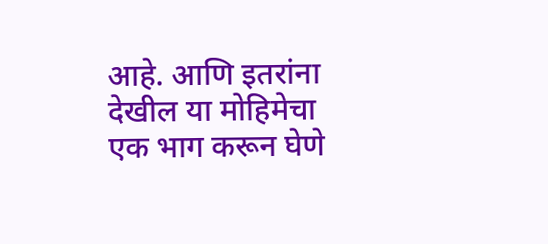आहे. आणि इतरांना देखील या मोहिमेचा एक भाग करून घेणे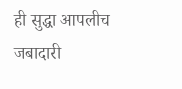ही सुद्धा आपलीच जबादारी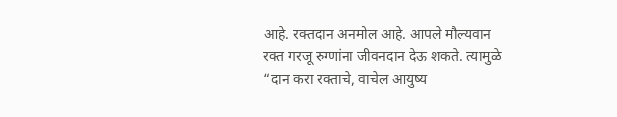आहे. रक्तदान अनमोल आहे. आपले मौल्यवान रक्त गरजू रुग्णांना जीवनदान देऊ शकते. त्यामुळे “दान करा रक्ताचे, वाचेल आयुष्य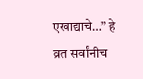एखाद्याचे…” हे व्रत सर्वांनीच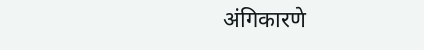अंगिकारणे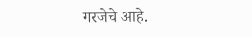गरजेचे आहे.